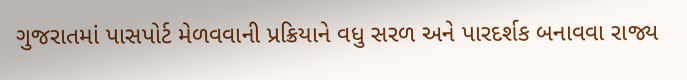ગુજરાતમાં પાસપોર્ટ મેળવવાની પ્રક્રિયાને વધુ સરળ અને પારદર્શક બનાવવા રાજ્ય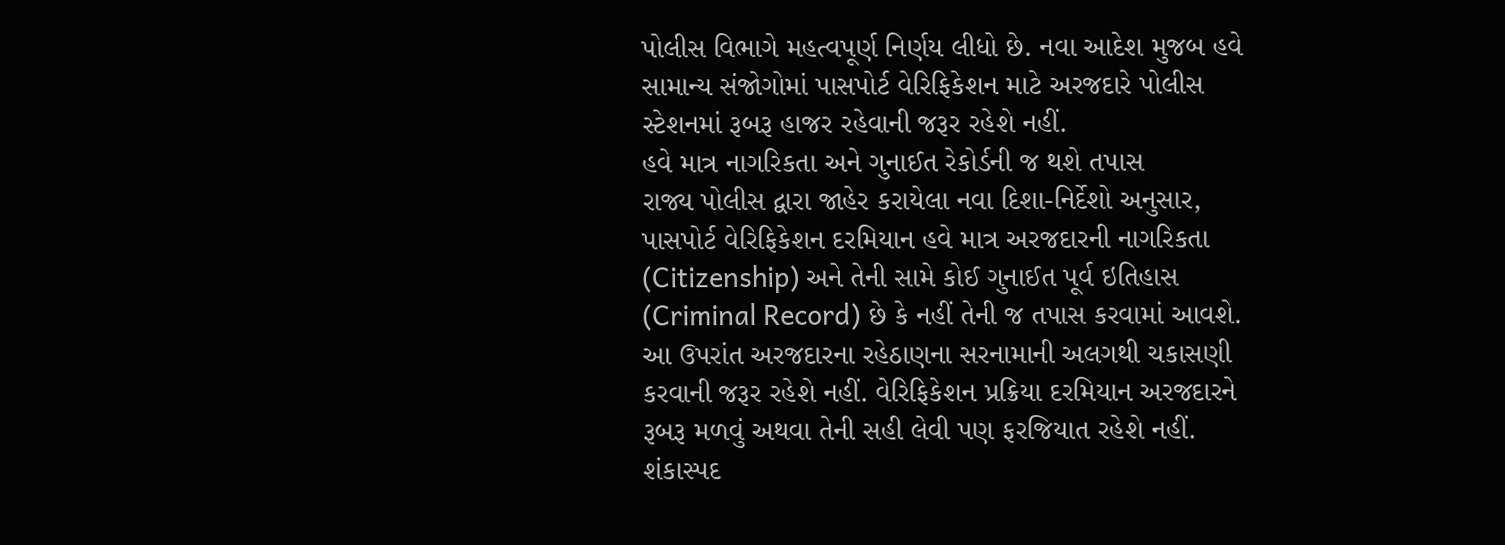પોલીસ વિભાગે મહત્વપૂર્ણ નિર્ણય લીધો છે. નવા આદેશ મુજબ હવે સામાન્ય સંજોગોમાં પાસપોર્ટ વેરિફિકેશન માટે અરજદારે પોલીસ સ્ટેશનમાં રૂબરૂ હાજર રહેવાની જરૂર રહેશે નહીં.
હવે માત્ર નાગરિકતા અને ગુનાઈત રેકોર્ડની જ થશે તપાસ
રાજ્ય પોલીસ દ્વારા જાહેર કરાયેલા નવા દિશા-નિર્દેશો અનુસાર, પાસપોર્ટ વેરિફિકેશન દરમિયાન હવે માત્ર અરજદારની નાગરિકતા (Citizenship) અને તેની સામે કોઈ ગુનાઈત પૂર્વ ઇતિહાસ (Criminal Record) છે કે નહીં તેની જ તપાસ કરવામાં આવશે.
આ ઉપરાંત અરજદારના રહેઠાણના સરનામાની અલગથી ચકાસણી કરવાની જરૂર રહેશે નહીં. વેરિફિકેશન પ્રક્રિયા દરમિયાન અરજદારને રૂબરૂ મળવું અથવા તેની સહી લેવી પણ ફરજિયાત રહેશે નહીં.
શંકાસ્પદ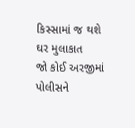કિસ્સામાં જ થશે ઘર મુલાકાત
જો કોઈ અરજીમાં પોલીસને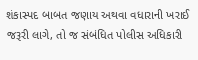શંકાસ્પદ બાબત જણાય અથવા વધારાની ખરાઈ જરૂરી લાગે, તો જ સંબંધિત પોલીસ અધિકારી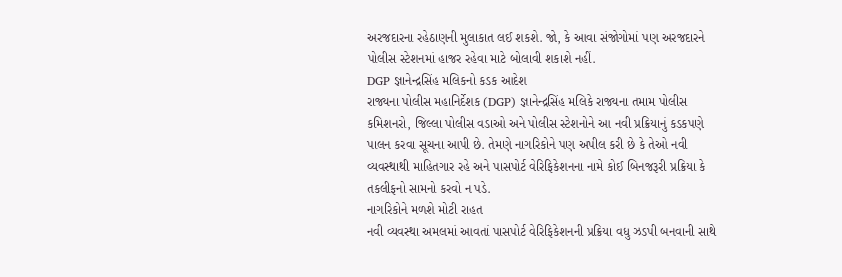અરજદારના રહેઠાણની મુલાકાત લઈ શકશે. જો, કે આવા સંજોગોમાં પણ અરજદારને પોલીસ સ્ટેશનમાં હાજર રહેવા માટે બોલાવી શકાશે નહીં.
DGP જ્ઞાનેન્દ્રસિંહ મલિકનો કડક આદેશ
રાજ્યના પોલીસ મહાનિર્દેશક (DGP) જ્ઞાનેન્દ્રસિંહ મલિકે રાજ્યના તમામ પોલીસ કમિશનરો, જિલ્લા પોલીસ વડાઓ અને પોલીસ સ્ટેશનોને આ નવી પ્રક્રિયાનું કડકપણે પાલન કરવા સૂચના આપી છે. તેમણે નાગરિકોને પણ અપીલ કરી છે કે તેઓ નવી વ્યવસ્થાથી માહિતગાર રહે અને પાસપોર્ટ વેરિફિકેશનના નામે કોઈ બિનજરૂરી પ્રક્રિયા કે તકલીફનો સામનો કરવો ન પડે.
નાગરિકોને મળશે મોટી રાહત
નવી વ્યવસ્થા અમલમાં આવતાં પાસપોર્ટ વેરિફિકેશનની પ્રક્રિયા વધુ ઝડપી બનવાની સાથે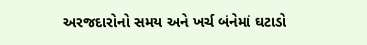અરજદારોનો સમય અને ખર્ચ બંનેમાં ઘટાડો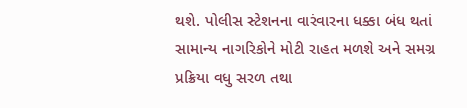થશે. પોલીસ સ્ટેશનના વારંવારના ધક્કા બંધ થતાં સામાન્ય નાગરિકોને મોટી રાહત મળશે અને સમગ્ર પ્રક્રિયા વધુ સરળ તથા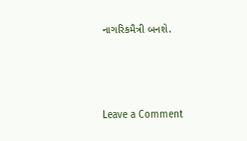નાગરિકમૈત્રી બનશે.




Leave a Comment